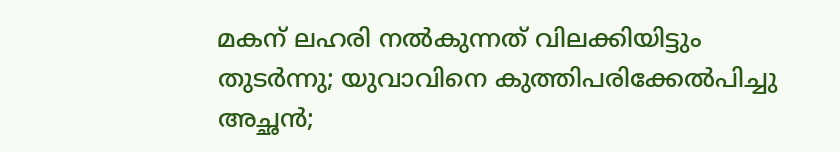മകന് ലഹരി നൽകുന്നത് വിലക്കിയിട്ടും തുടർന്നു; യുവാവിനെ കുത്തിപരിക്കേൽപിച്ചു അച്ഛൻ;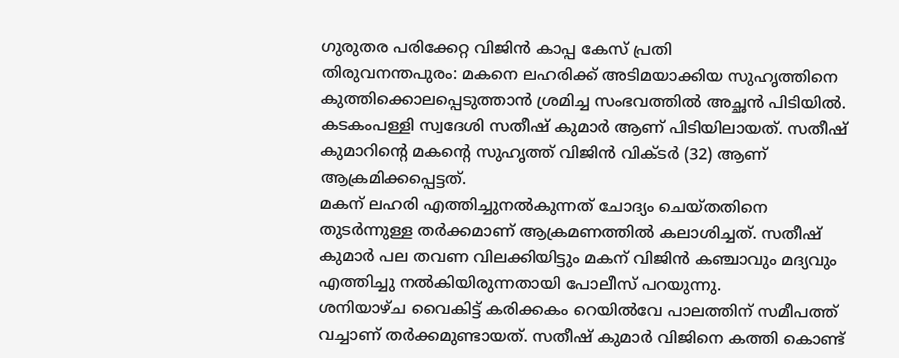ഗുരുതര പരിക്കേറ്റ വിജിൻ കാപ്പ കേസ് പ്രതി
തിരുവനന്തപുരം: മകനെ ലഹരിക്ക് അടിമയാക്കിയ സുഹൃത്തിനെ കുത്തിക്കൊലപ്പെടുത്താൻ ശ്രമിച്ച സംഭവത്തിൽ അച്ഛൻ പിടിയിൽ. കടകംപള്ളി സ്വദേശി സതീഷ് കുമാർ ആണ് പിടിയിലായത്. സതീഷ് കുമാറിന്റെ മകന്റെ സുഹൃത്ത് വിജിൻ വിക്ടർ (32) ആണ് ആക്രമിക്കപ്പെട്ടത്.
മകന് ലഹരി എത്തിച്ചുനൽകുന്നത് ചോദ്യം ചെയ്തതിനെ തുടർന്നുള്ള തർക്കമാണ് ആക്രമണത്തിൽ കലാശിച്ചത്. സതീഷ് കുമാർ പല തവണ വിലക്കിയിട്ടും മകന് വിജിൻ കഞ്ചാവും മദ്യവും എത്തിച്ചു നൽകിയിരുന്നതായി പോലീസ് പറയുന്നു.
ശനിയാഴ്ച വൈകിട്ട് കരിക്കകം റെയിൽവേ പാലത്തിന് സമീപത്ത് വച്ചാണ് തർക്കമുണ്ടായത്. സതീഷ് കുമാർ വിജിനെ കത്തി കൊണ്ട്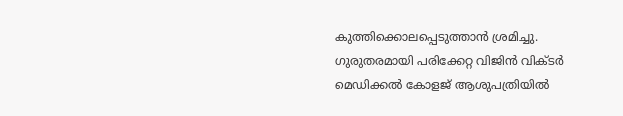കുത്തിക്കൊലപ്പെടുത്താൻ ശ്രമിച്ചു. ഗുരുതരമായി പരിക്കേറ്റ വിജിൻ വിക്ടർ മെഡിക്കൽ കോളജ് ആശുപത്രിയിൽ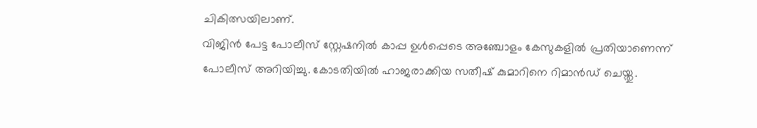ചികിത്സയിലാണ്.
വിജിൻ പേട്ട പോലീസ് സ്റ്റേഷനിൽ കാപ്പ ഉൾപ്പെടെ അഞ്ചോളം കേസുകളിൽ പ്രതിയാണെന്ന് പോലീസ് അറിയിച്ചു. കോടതിയിൽ ഹാജരാക്കിയ സതീഷ് കുമാറിനെ റിമാൻഡ് ചെയ്തു.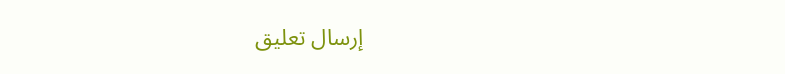إرسال تعليق